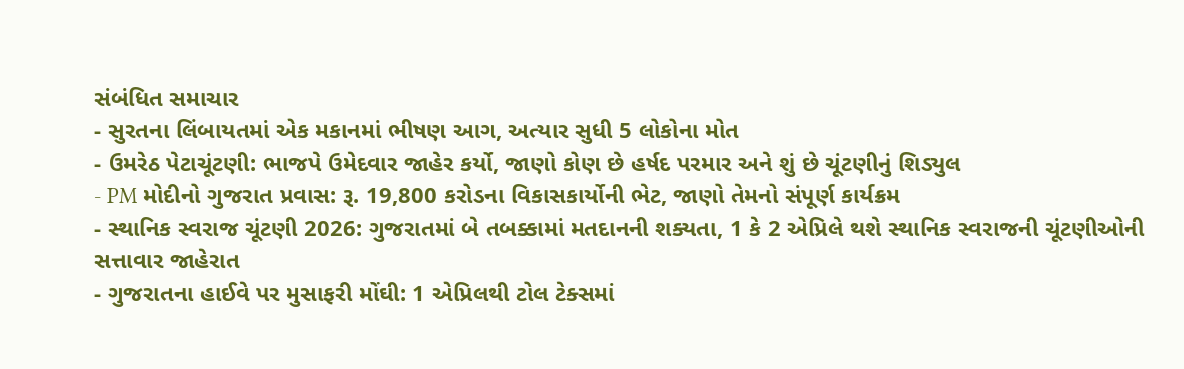સંબંધિત સમાચાર
- સુરતના લિંબાયતમાં એક મકાનમાં ભીષણ આગ, અત્યાર સુધી 5 લોકોના મોત
- ઉમરેઠ પેટાચૂંટણી: ભાજપે ઉમેદવાર જાહેર કર્યો, જાણો કોણ છે હર્ષદ પરમાર અને શું છે ચૂંટણીનું શિડ્યુલ
- PM મોદીનો ગુજરાત પ્રવાસ: રૂ. 19,800 કરોડના વિકાસકાર્યોની ભેટ, જાણો તેમનો સંપૂર્ણ કાર્યક્રમ
- સ્થાનિક સ્વરાજ ચૂંટણી 2026: ગુજરાતમાં બે તબક્કામાં મતદાનની શક્યતા, 1 કે 2 એપ્રિલે થશે સ્થાનિક સ્વરાજની ચૂંટણીઓની સત્તાવાર જાહેરાત
- ગુજરાતના હાઈવે પર મુસાફરી મોંઘી: 1 એપ્રિલથી ટોલ ટેક્સમાં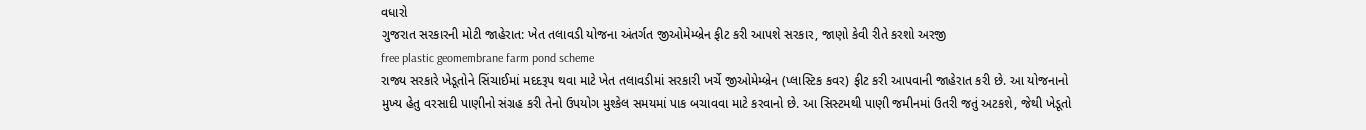વધારો
ગુજરાત સરકારની મોટી જાહેરાત: ખેત તલાવડી યોજના અંતર્ગત જીઓમેમ્બ્રેન ફીટ કરી આપશે સરકાર, જાણો કેવી રીતે કરશો અરજી
free plastic geomembrane farm pond scheme
રાજ્ય સરકારે ખેડૂતોને સિંચાઈમાં મદદરૂપ થવા માટે ખેત તલાવડીમાં સરકારી ખર્ચે જીઓમેમ્બ્રેન (પ્લાસ્ટિક કવર) ફીટ કરી આપવાની જાહેરાત કરી છે. આ યોજનાનો મુખ્ય હેતુ વરસાદી પાણીનો સંગ્રહ કરી તેનો ઉપયોગ મુશ્કેલ સમયમાં પાક બચાવવા માટે કરવાનો છે. આ સિસ્ટમથી પાણી જમીનમાં ઉતરી જતું અટકશે, જેથી ખેડૂતો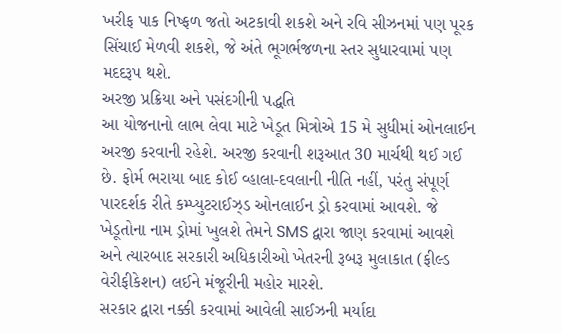ખરીફ પાક નિષ્ફળ જતો અટકાવી શકશે અને રવિ સીઝનમાં પણ પૂરક સિંચાઈ મેળવી શકશે, જે અંતે ભૂગર્ભજળના સ્તર સુધારવામાં પણ મદદરૂપ થશે.
અરજી પ્રક્રિયા અને પસંદગીની પદ્ધતિ
આ યોજનાનો લાભ લેવા માટે ખેડૂત મિત્રોએ 15 મે સુધીમાં ઓનલાઈન અરજી કરવાની રહેશે. અરજી કરવાની શરૂઆત 30 માર્ચથી થઈ ગઈ છે. ફોર્મ ભરાયા બાદ કોઈ વ્હાલા-દવલાની નીતિ નહીં, પરંતુ સંપૂર્ણ પારદર્શક રીતે કમ્પ્યુટરાઈઝ્ડ ઓનલાઈન ડ્રો કરવામાં આવશે. જે ખેડૂતોના નામ ડ્રોમાં ખુલશે તેમને SMS દ્વારા જાણ કરવામાં આવશે અને ત્યારબાદ સરકારી અધિકારીઓ ખેતરની રૂબરૂ મુલાકાત (ફીલ્ડ વેરીફીકેશન) લઈને મંજૂરીની મહોર મારશે.
સરકાર દ્વારા નક્કી કરવામાં આવેલી સાઈઝની મર્યાદા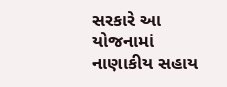સરકારે આ યોજનામાં નાણાકીય સહાય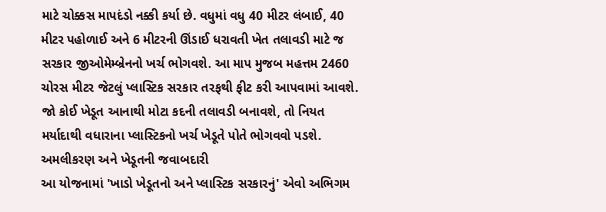માટે ચોક્કસ માપદંડો નક્કી કર્યા છે. વધુમાં વધુ 40 મીટર લંબાઈ, 40 મીટર પહોળાઈ અને 6 મીટરની ઊંડાઈ ધરાવતી ખેત તલાવડી માટે જ સરકાર જીઓમેમ્બ્રેનનો ખર્ચ ભોગવશે. આ માપ મુજબ મહત્તમ 2460 ચોરસ મીટર જેટલું પ્લાસ્ટિક સરકાર તરફથી ફીટ કરી આપવામાં આવશે. જો કોઈ ખેડૂત આનાથી મોટા કદની તલાવડી બનાવશે, તો નિયત મર્યાદાથી વધારાના પ્લાસ્ટિકનો ખર્ચ ખેડૂતે પોતે ભોગવવો પડશે.
અમલીકરણ અને ખેડૂતની જવાબદારી
આ યોજનામાં 'ખાડો ખેડૂતનો અને પ્લાસ્ટિક સરકારનું' એવો અભિગમ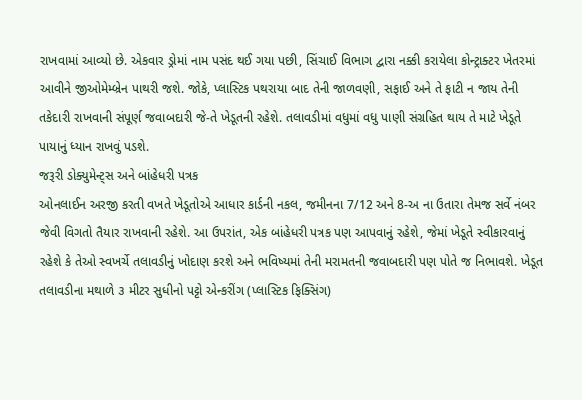રાખવામાં આવ્યો છે. એકવાર ડ્રોમાં નામ પસંદ થઈ ગયા પછી, સિંચાઈ વિભાગ દ્વારા નક્કી કરાયેલા કોન્ટ્રાક્ટર ખેતરમાં આવીને જીઓમેમ્બ્રેન પાથરી જશે. જોકે, પ્લાસ્ટિક પથરાયા બાદ તેની જાળવણી, સફાઈ અને તે ફાટી ન જાય તેની તકેદારી રાખવાની સંપૂર્ણ જવાબદારી જે-તે ખેડૂતની રહેશે. તલાવડીમાં વધુમાં વધુ પાણી સંગ્રહિત થાય તે માટે ખેડૂતે પાયાનું ધ્યાન રાખવું પડશે.
જરૂરી ડોક્યુમેન્ટ્સ અને બાંહેધરી પત્રક
ઓનલાઈન અરજી કરતી વખતે ખેડૂતોએ આધાર કાર્ડની નકલ, જમીનના 7/12 અને 8-અ ના ઉતારા તેમજ સર્વે નંબર જેવી વિગતો તૈયાર રાખવાની રહેશે. આ ઉપરાંત, એક બાંહેધરી પત્રક પણ આપવાનું રહેશે, જેમાં ખેડૂતે સ્વીકારવાનું રહેશે કે તેઓ સ્વખર્ચે તલાવડીનું ખોદાણ કરશે અને ભવિષ્યમાં તેની મરામતની જવાબદારી પણ પોતે જ નિભાવશે. ખેડૂત તલાવડીના મથાળે ૩ મીટર સુધીનો પટ્ટો એન્કરીંગ (પ્લાસ્ટિક ફિક્સિંગ)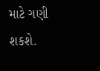માટે ગણી શકશે.